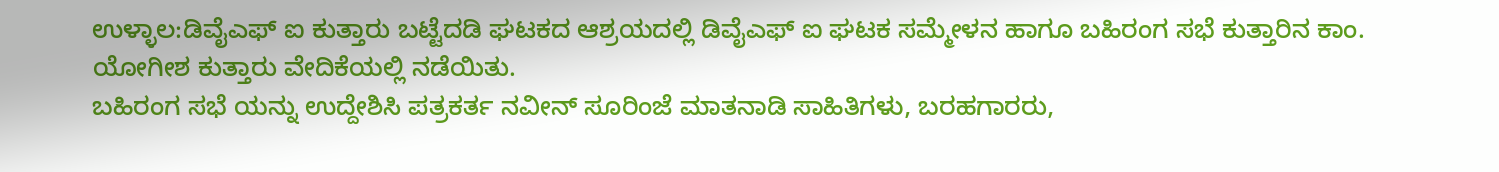ಉಳ್ಳಾಲ:ಡಿವೈಎಫ್ ಐ ಕುತ್ತಾರು ಬಟ್ಟೆದಡಿ ಘಟಕದ ಆಶ್ರಯದಲ್ಲಿ ಡಿವೈಎಫ್ ಐ ಘಟಕ ಸಮ್ಮೇಳನ ಹಾಗೂ ಬಹಿರಂಗ ಸಭೆ ಕುತ್ತಾರಿನ ಕಾಂ. ಯೋಗೀಶ ಕುತ್ತಾರು ವೇದಿಕೆಯಲ್ಲಿ ನಡೆಯಿತು.
ಬಹಿರಂಗ ಸಭೆ ಯನ್ನು ಉದ್ದೇಶಿಸಿ ಪತ್ರಕರ್ತ ನವೀನ್ ಸೂರಿಂಜೆ ಮಾತನಾಡಿ ಸಾಹಿತಿಗಳು, ಬರಹಗಾರರು,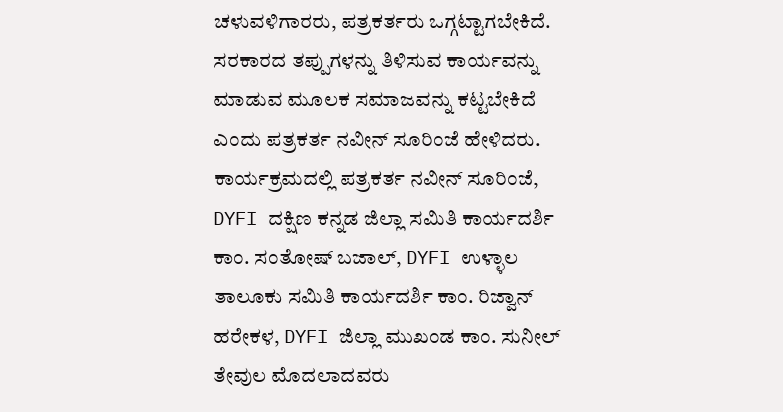ಚಳುವಳಿಗಾರರು, ಪತ್ರಕರ್ತರು ಒಗ್ಗಟ್ಟಾಗಬೇಕಿದೆ. ಸರಕಾರದ ತಪ್ಪುಗಳನ್ನು ತಿಳಿಸುವ ಕಾರ್ಯವನ್ನು ಮಾಡುವ ಮೂಲಕ ಸಮಾಜವನ್ನು ಕಟ್ಟಬೇಕಿದೆ ಎಂದು ಪತ್ರಕರ್ತ ನವೀನ್ ಸೂರಿಂಜೆ ಹೇಳಿದರು.
ಕಾರ್ಯಕ್ರಮದಲ್ಲಿ ಪತ್ರಕರ್ತ ನವೀನ್ ಸೂರಿಂಜೆ, DYFI ದಕ್ಷಿಣ ಕನ್ನಡ ಜಿಲ್ಲಾ ಸಮಿತಿ ಕಾರ್ಯದರ್ಶಿ ಕಾಂ. ಸಂತೋಷ್ ಬಜಾಲ್, DYFI ಉಳ್ಳಾಲ ತಾಲೂಕು ಸಮಿತಿ ಕಾರ್ಯದರ್ಶಿ ಕಾಂ. ರಿಜ್ವಾನ್ ಹರೇಕಳ, DYFI ಜಿಲ್ಲಾ ಮುಖಂಡ ಕಾಂ. ಸುನೀಲ್ ತೇವುಲ ಮೊದಲಾದವರು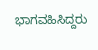ಭಾಗವಹಿಸಿದ್ದರು